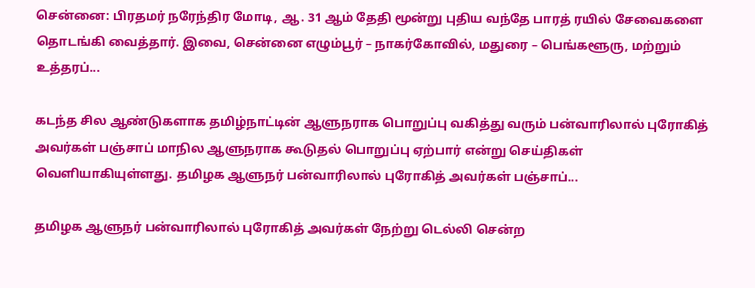சென்னை: பிரதமர் நரேந்திர மோடி, ஆ. 31 ஆம் தேதி மூன்று புதிய வந்தே பாரத் ரயில் சேவைகளை தொடங்கி வைத்தார். இவை, சென்னை எழும்பூர் – நாகர்கோவில், மதுரை – பெங்களூரு, மற்றும் உத்தரப்...

கடந்த சில ஆண்டுகளாக தமிழ்நாட்டின் ஆளுநராக பொறுப்பு வகித்து வரும் பன்வாரிலால் புரோகித் அவர்கள் பஞ்சாப் மாநில ஆளுநராக கூடுதல் பொறுப்பு ஏற்பார் என்று செய்திகள் வெளியாகியுள்ளது. தமிழக ஆளுநர் பன்வாரிலால் புரோகித் அவர்கள் பஞ்சாப்...

தமிழக ஆளுநர் பன்வாரிலால் புரோகித் அவர்கள் நேற்று டெல்லி சென்ற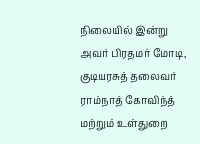நிலையில் இன்று அவர் பிரதமர் மோடி, குடியரசுத் தலைவர் ராம்நாத் கோவிந்த் மற்றும் உள்துறை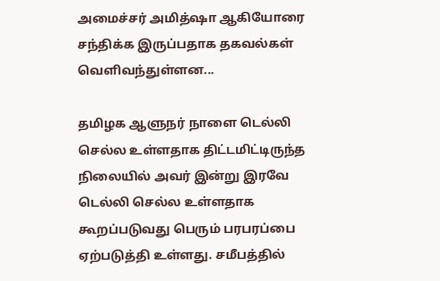அமைச்சர் அமித்ஷா ஆகியோரை சந்திக்க இருப்பதாக தகவல்கள் வெளிவந்துள்ளன...

தமிழக ஆளுநர் நாளை டெல்லி செல்ல உள்ளதாக திட்டமிட்டிருந்த நிலையில் அவர் இன்று இரவே டெல்லி செல்ல உள்ளதாக கூறப்படுவது பெரும் பரபரப்பை ஏற்படுத்தி உள்ளது. சமீபத்தில்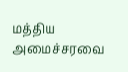மத்திய அமைச்சரவை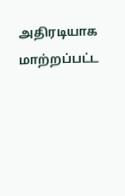அதிரடியாக மாற்றப்பட்ட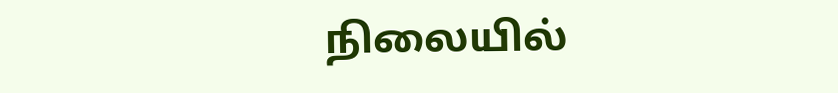நிலையில்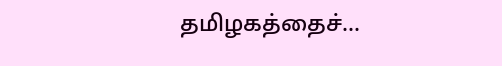தமிழகத்தைச்...